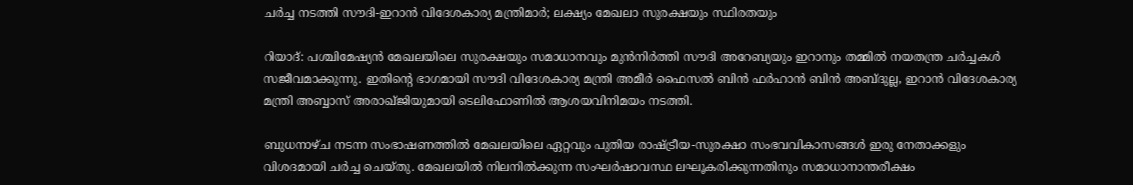ചർച്ച നടത്തി സൗദി-ഇറാൻ വിദേശകാര്യ മന്ത്രിമാർ; ലക്ഷ്യം മേഖലാ സുരക്ഷയും സ്ഥിരതയും

റിയാദ്: പശ്ചിമേഷ്യൻ മേഖലയിലെ സുരക്ഷയും സമാധാനവും മുൻനിർത്തി സൗദി അറേബ്യയും ഇറാനും തമ്മിൽ നയതന്ത്ര ചർച്ചകൾ സജീവമാക്കുന്നു. ഇതിന്റെ ഭാഗമായി സൗദി വിദേശകാര്യ മന്ത്രി അമീർ ഫൈസൽ ബിൻ ഫർഹാൻ ബിൻ അബ്ദുല്ല, ഇറാൻ വിദേശകാര്യ മന്ത്രി അബ്ബാസ് അരാഖ്‌ജിയുമായി ടെലിഫോണിൽ ആശയവിനിമയം നടത്തി.

ബുധനാഴ്ച നടന്ന സംഭാഷണത്തിൽ മേഖലയിലെ ഏറ്റവും പുതിയ രാഷ്ട്രീയ-സുരക്ഷാ സംഭവവികാസങ്ങൾ ഇരു നേതാക്കളും വിശദമായി ചർച്ച ചെയ്തു. മേഖലയിൽ നിലനിൽക്കുന്ന സംഘർഷാവസ്ഥ ലഘൂകരിക്കുന്നതിനും സമാധാനാന്തരീക്ഷം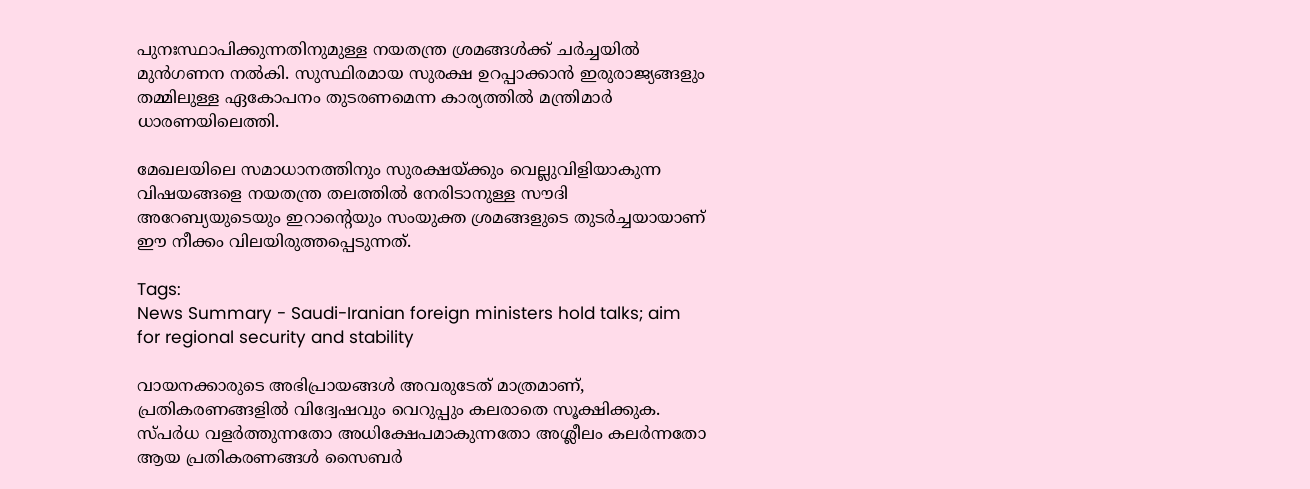പുനഃസ്ഥാപിക്കുന്നതിനുമുള്ള നയതന്ത്ര ശ്രമങ്ങൾക്ക് ചർച്ചയിൽ മുൻഗണന നൽകി. സുസ്ഥിരമായ സുരക്ഷ ഉറപ്പാക്കാൻ ഇരുരാജ്യങ്ങളും തമ്മിലുള്ള ഏകോപനം തുടരണമെന്ന കാര്യത്തിൽ മന്ത്രിമാർ ധാരണയിലെത്തി.

മേഖലയിലെ സമാധാനത്തിനും സുരക്ഷയ്ക്കും വെല്ലുവിളിയാകുന്ന വിഷയങ്ങളെ നയതന്ത്ര തലത്തിൽ നേരിടാനുള്ള സൗദി അറേബ്യയുടെയും ഇറാന്റെയും സംയുക്ത ശ്രമങ്ങളുടെ തുടർച്ചയായാണ് ഈ നീക്കം വിലയിരുത്തപ്പെടുന്നത്.

Tags:
News Summary - Saudi-Iranian foreign ministers hold talks; aim for regional security and stability

വായനക്കാരുടെ അഭിപ്രായങ്ങള്‍ അവരുടേത് മാത്രമാണ്, പ്രതികരണങ്ങളിൽ വിദ്വേഷവും വെറുപ്പും കലരാതെ സൂക്ഷിക്കുക. സ്പർധ വളർത്തുന്നതോ അധിക്ഷേപമാകുന്നതോ അശ്ലീലം കലർന്നതോ ആയ പ്രതികരണങ്ങൾ സൈബർ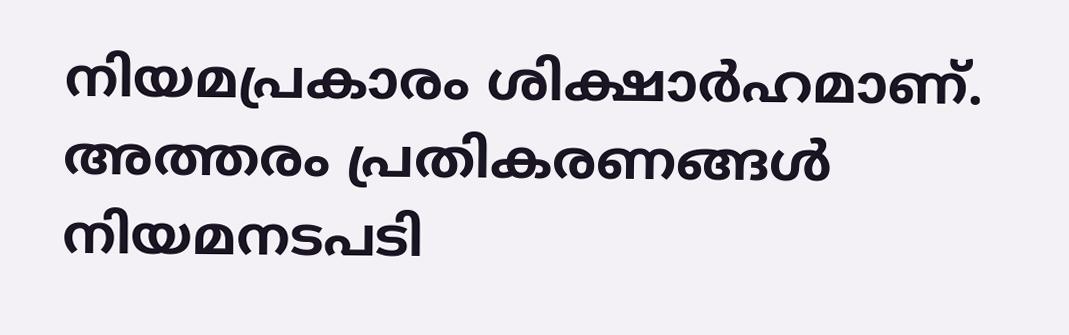നിയമപ്രകാരം ശിക്ഷാർഹമാണ്. അത്തരം പ്രതികരണങ്ങൾ നിയമനടപടി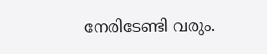നേരിടേണ്ടി വരും.